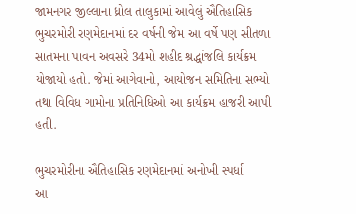જામનગર જીલ્લાના ધ્રોલ તાલુકામાં આવેલું ઐતિહાસિક ભુચરમોરી રણમેદાનમાં દર વર્ષની જેમ આ વર્ષે પણ સીતળા સાતમના પાવન અવસરે 34મો શહીદ શ્રદ્ધાંજલિ કાર્યક્રમ યોજાયો હતો. જેમાં આગેવાનો, આયોજન સમિતિના સભ્યો તથા વિવિધ ગામોના પ્રતિનિધિઓ આ કાર્યક્રમ હાજરી આપી હતી.

ભુચરમોરીના ઐતિહાસિક રણમેદાનમાં અનોખી સ્પર્ધા
આ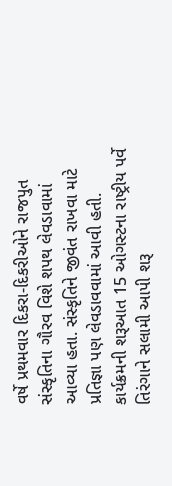વર્ષે પ્રથમવાર દિકરા-દિકરીઓને રાજપુત સંસ્કૃતિના ગૌરવ વિશે શપથ લેવડાવામાં આવ્યા હતા. સંસ્કૃતિને જીવંત રાખવા માટે પ્રતિજ્ઞા પણ લેવડાવવામાં આવી હતી. કાર્યક્રમની શરૂઆત 15 ઓગસ્ટના રાષ્ટ્રીય પર્વે તિરંગાને સલામી આપી શરૂ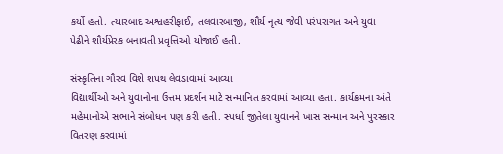કર્યો હતો. ત્યારબાદ અશ્વહરીફાઈ, તલવારબાજી, શૌર્ય નૃત્ય જેવી પરંપરાગત અને યુવા પેઢીને શૌર્યપ્રેરક બનાવતી પ્રવૃત્તિઓ યોજાઈ હતી.

સંસ્કૃતિના ગૌરવ વિશે શપથ લેવડાવામાં આવ્યા
વિદ્યાર્થીઓ અને યુવાનોના ઉત્તમ પ્રદર્શન માટે સન્માનિત કરવામાં આવ્યા હતા. કાર્યક્રમના અંતે મહેમાનોએ સભાને સંબોધન પણ કરી હતી. સ્પર્ધા જીતેલા યુવાનને ખાસ સન્માન અને પુરસ્કાર વિતરણ કરવામાં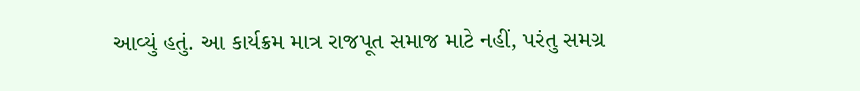આવ્યું હતું. આ કાર્યક્રમ માત્ર રાજપૂત સમાજ માટે નહીં, પરંતુ સમગ્ર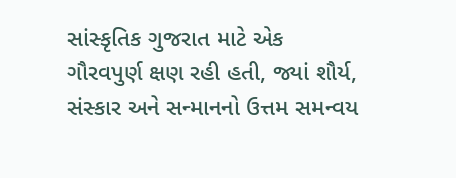સાંસ્કૃતિક ગુજરાત માટે એક ગૌરવપુર્ણ ક્ષણ રહી હતી, જ્યાં શૌર્ય, સંસ્કાર અને સન્માનનો ઉત્તમ સમન્વય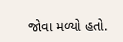જોવા મળ્યો હતો.